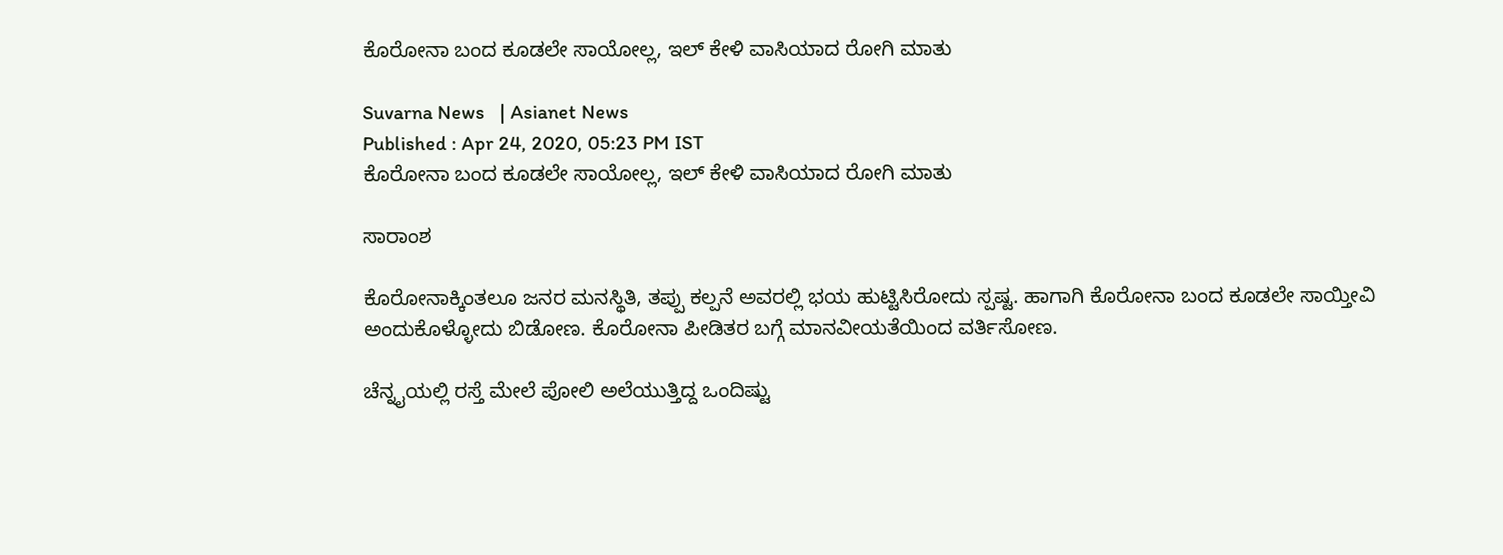ಕೊರೋನಾ ಬಂದ ಕೂಡಲೇ ಸಾಯೋಲ್ಲ, ಇಲ್ ಕೇಳಿ ವಾಸಿಯಾದ ರೋಗಿ ಮಾತು

Suvarna News   | Asianet News
Published : Apr 24, 2020, 05:23 PM IST
ಕೊರೋನಾ ಬಂದ ಕೂಡಲೇ ಸಾಯೋಲ್ಲ, ಇಲ್ ಕೇಳಿ ವಾಸಿಯಾದ ರೋಗಿ ಮಾತು

ಸಾರಾಂಶ

ಕೊರೋನಾಕ್ಕಿಂತಲೂ ಜನರ ಮನಸ್ಥಿತಿ, ತಪ್ಪು ಕಲ್ಪನೆ ಅವರಲ್ಲಿ ಭಯ ಹುಟ್ಟಿಸಿರೋದು ಸ್ಪಷ್ಟ. ಹಾಗಾಗಿ ಕೊರೋನಾ ಬಂದ ಕೂಡಲೇ ಸಾಯ್ತೀವಿ ಅಂದುಕೊಳ್ಳೋದು ಬಿಡೋಣ. ಕೊರೋನಾ ಪೀಡಿತರ ಬಗ್ಗೆ ಮಾನವೀಯತೆಯಿಂದ ವರ್ತಿಸೋಣ.

ಚೆನ್ನೖಯಲ್ಲಿ ರಸ್ತೆ ಮೇಲೆ ಪೋಲಿ ಅಲೆಯುತ್ತಿದ್ದ ಒಂದಿಷ್ಟು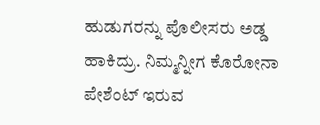ಹುಡುಗರನ್ನು ಪೊಲೀಸರು ಅಡ್ಡ ಹಾಕಿದ್ರು. ನಿಮ್ಮನ್ನೀಗ ಕೊರೋನಾ ಪೇಶೆಂಟ್ ಇರುವ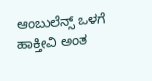ಆಂಬುಲೆನ್ಸ್ ಒಳಗೆ ಹಾಕ್ತೀವಿ ಅಂತ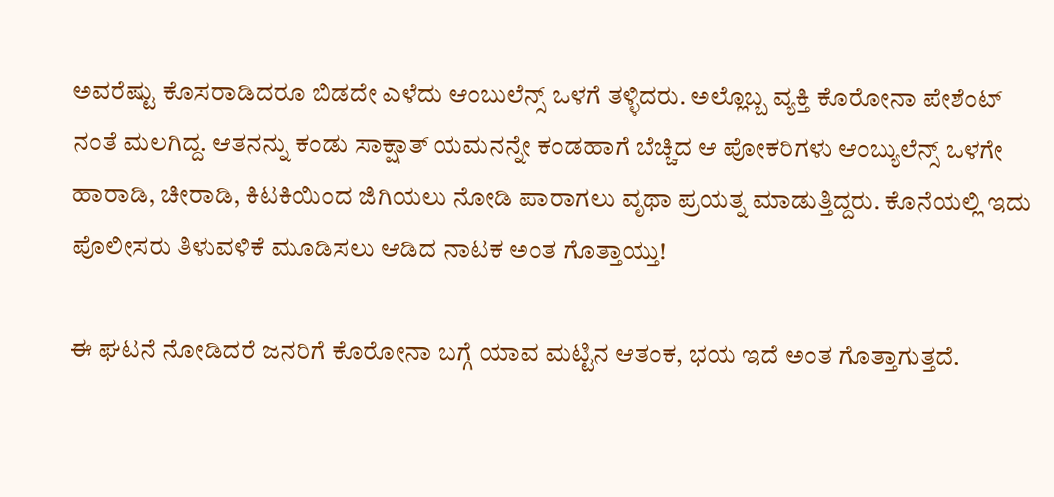ಅವರೆಷ್ಟು ಕೊಸರಾಡಿದರೂ ಬಿಡದೇ ಎಳೆದು ಆಂಬುಲೆನ್ಸ್ ಒಳಗೆ ತಳ್ಳಿದರು. ಅಲ್ಲೊಬ್ಬ ವ್ಯಕ್ತಿ ಕೊರೋನಾ ಪೇಶೆಂಟ್ ನಂತೆ ಮಲಗಿದ್ದ. ಆತನನ್ನು ಕಂಡು ಸಾಕ್ಷಾತ್ ಯಮನನ್ನೇ ಕಂಡಹಾಗೆ ಬೆಚ್ಚಿದ ಆ ಪೋಕರಿಗಳು ಆಂಬ್ಯುಲೆನ್ಸ್ ಒಳಗೇ ಹಾರಾಡಿ, ಚೀರಾಡಿ, ಕಿಟಕಿಯಿಂದ ಜಿಗಿಯಲು ನೋಡಿ ಪಾರಾಗಲು ವೃಥಾ ಪ್ರಯತ್ನ ಮಾಡುತ್ತಿದ್ದರು. ಕೊನೆಯಲ್ಲಿ ಇದು ಪೊಲೀಸರು ತಿಳುವಳಿಕೆ ಮೂಡಿಸಲು ಆಡಿದ ನಾಟಕ ಅಂತ ಗೊತ್ತಾಯ್ತು!

ಈ ಘಟನೆ ನೋಡಿದರೆ ಜನರಿಗೆ ಕೊರೋನಾ ಬಗ್ಗೆ ಯಾವ ಮಟ್ಟಿನ ಆತಂಕ, ಭಯ ಇದೆ ಅಂತ ಗೊತ್ತಾಗುತ್ತದೆ.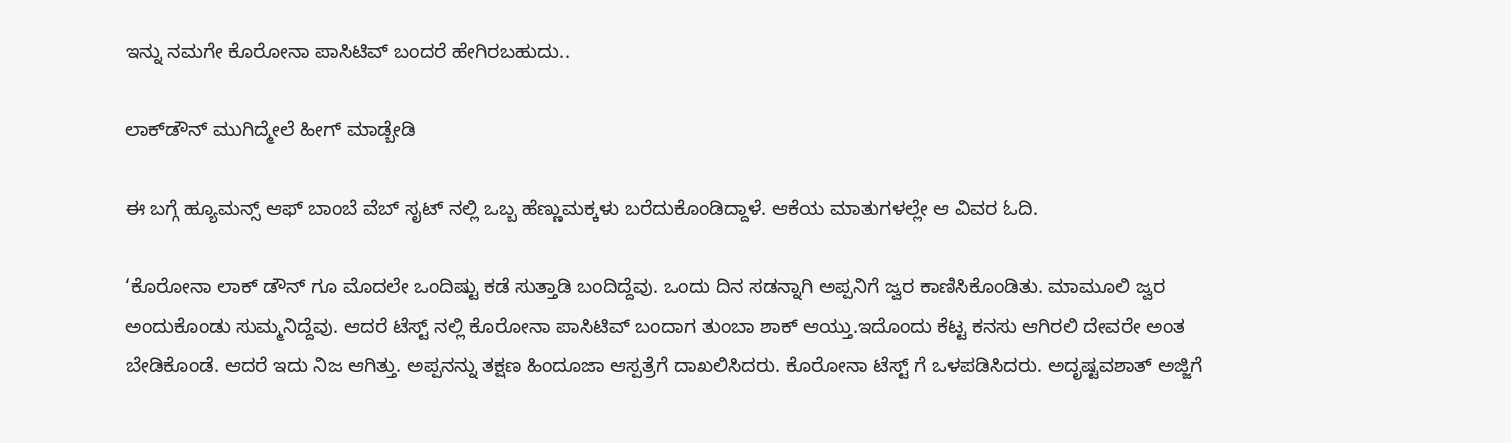ಇನ್ನು ನಮಗೇ ಕೊರೋನಾ ಪಾಸಿಟಿವ್ ಬಂದರೆ ಹೇಗಿರಬಹುದು..

ಲಾಕ್‌ಡೌನ್ ಮುಗಿದ್ಮೇಲೆ ಹೀಗ್ ಮಾಡ್ಬೇಡಿ

ಈ ಬಗ್ಗೆ ಹ್ಯೂಮನ್ಸ್ ಆಫ್ ಬಾಂಬೆ ವೆಬ್ ಸೖಟ್ ನಲ್ಲಿ ಒಬ್ಬ ಹೆಣ್ಣುಮಕ್ಕಳು ಬರೆದುಕೊಂಡಿದ್ದಾಳೆ. ಆಕೆಯ ಮಾತುಗಳಲ್ಲೇ ಆ ವಿವರ ಓದಿ.

‘ಕೊರೋನಾ ಲಾಕ್ ಡೌನ್ ಗೂ ಮೊದಲೇ ಒಂದಿಷ್ಟು ಕಡೆ ಸುತ್ತಾಡಿ ಬಂದಿದ್ದೆವು. ಒಂದು ದಿನ ಸಡನ್ನಾಗಿ ಅಪ್ಪನಿಗೆ ಜ್ವರ ಕಾಣಿಸಿಕೊಂಡಿತು. ಮಾಮೂಲಿ ಜ್ವರ ಅಂದುಕೊಂಡು ಸುಮ್ಮನಿದ್ದೆವು. ಆದರೆ ಟೆಸ್ಟ್ ನಲ್ಲಿ ಕೊರೋನಾ ಪಾಸಿಟಿವ್ ಬಂದಾಗ ತುಂಬಾ ಶಾಕ್ ಆಯ್ತು.ಇದೊಂದು ಕೆಟ್ಟ ಕನಸು ಆಗಿರಲಿ ದೇವರೇ ಅಂತ ಬೇಡಿಕೊಂಡೆ. ಆದರೆ ಇದು ನಿಜ ಆಗಿತ್ತು. ಅಪ್ಪನನ್ನು ತಕ್ಷಣ ಹಿಂದೂಜಾ ಆಸ್ಪತ್ರೆಗೆ ದಾಖಲಿಸಿದರು. ಕೊರೋನಾ ಟೆಸ್ಟ್ ಗೆ ಒಳಪಡಿಸಿದರು. ಅದೃಷ್ಟವಶಾತ್ ಅಜ್ಜಿಗೆ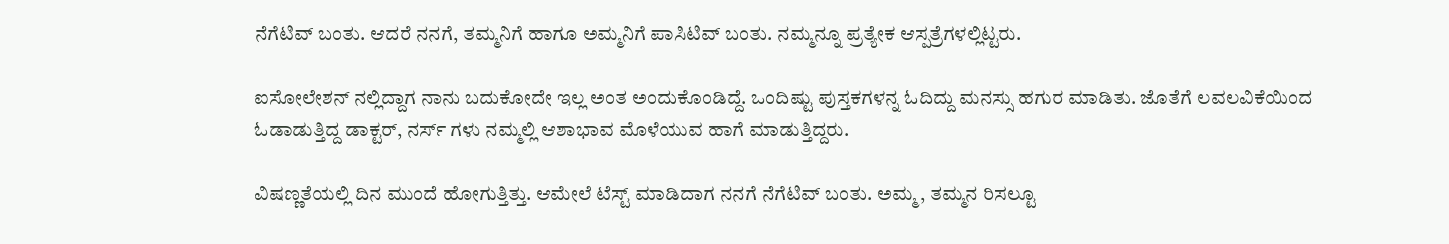ನೆಗೆಟಿವ್ ಬಂತು. ಆದರೆ ನನಗೆ, ತಮ್ಮನಿಗೆ ಹಾಗೂ ಅಮ್ಮನಿಗೆ ಪಾಸಿಟಿವ್ ಬಂತು. ನಮ್ಮನ್ನೂ ಪ್ರತ್ಯೇಕ ಆಸ್ಪತ್ರೆಗಳಲ್ಲಿಟ್ಟರು.

ಐಸೋಲೇಶನ್ ನಲ್ಲಿದ್ದಾಗ ನಾನು ಬದುಕೋದೇ ಇಲ್ಲ ಅಂತ ಅಂದುಕೊಂಡಿದ್ದೆ. ಒಂದಿಷ್ಟು ಪುಸ್ತಕಗಳನ್ನ ಓದಿದ್ದು ಮನಸ್ಸು ಹಗುರ ಮಾಡಿತು. ಜೊತೆಗೆ ಲವಲವಿಕೆಯಿಂದ ಓಡಾಡುತ್ತಿದ್ದ ಡಾಕ್ಟರ್, ನರ್ಸ್ ಗಳು ನಮ್ಮಲ್ಲಿ ಆಶಾಭಾವ ಮೊಳೆಯುವ ಹಾಗೆ ಮಾಡುತ್ತಿದ್ದರು.

ವಿಷಣ್ಣತೆಯಲ್ಲಿ ದಿನ ಮುಂದೆ ಹೋಗುತ್ತಿತ್ತು. ಆಮೇಲೆ ಟೆಸ್ಟ್ ಮಾಡಿದಾಗ ನನಗೆ ನೆಗೆಟಿವ್ ಬಂತು. ಅಮ್ಮ, ತಮ್ಮನ ರಿಸಲ್ಟೂ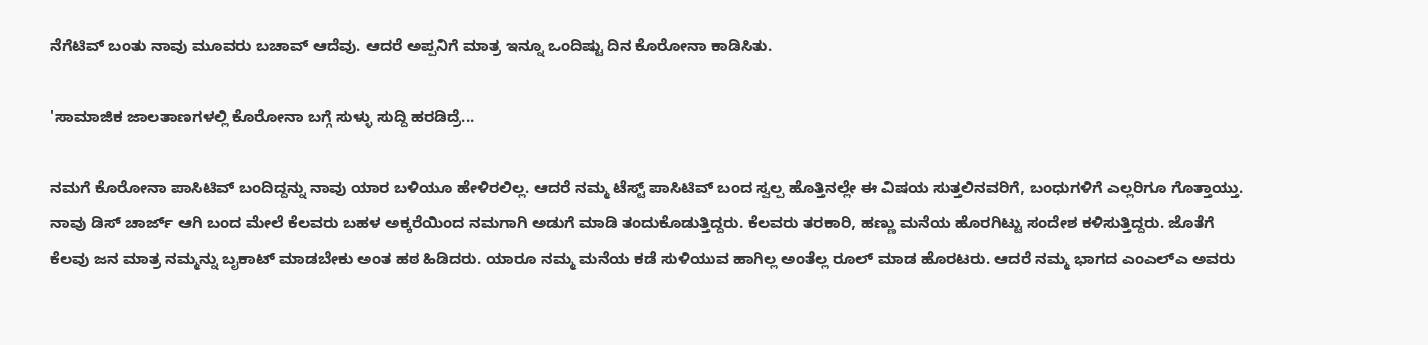ನೆಗೆಟಿವ್ ಬಂತು ನಾವು ಮೂವರು ಬಚಾವ್ ಆದೆವು. ಆದರೆ ಅಪ್ಪನಿಗೆ ಮಾತ್ರ ಇನ್ನೂ ಒಂದಿಷ್ಟು ದಿನ ಕೊರೋನಾ ಕಾಡಿಸಿತು.

'ಸಾಮಾಜಿಕ ಜಾಲತಾಣಗಳಲ್ಲಿ ಕೊರೋನಾ ಬಗ್ಗೆ ಸುಳ್ಳು ಸುದ್ದಿ ಹರಡಿದ್ರೆ...

ನಮಗೆ ಕೊರೋನಾ ಪಾಸಿಟಿವ್ ಬಂದಿದ್ದನ್ನು ನಾವು ಯಾರ ಬಳಿಯೂ ಹೇಳಿರಲಿಲ್ಲ. ಆದರೆ ನಮ್ಮ ಟೆಸ್ಟ್ ಪಾಸಿಟಿವ್ ಬಂದ ಸ್ವಲ್ಪ ಹೊತ್ತಿನಲ್ಲೇ ಈ ವಿಷಯ ಸುತ್ತಲಿನವರಿಗೆ, ಬಂಧುಗಳಿಗೆ ಎಲ್ಲರಿಗೂ ಗೊತ್ತಾಯ್ತು. ನಾವು ಡಿಸ್ ಚಾರ್ಜ್ ಆಗಿ ಬಂದ ಮೇಲೆ ಕೆಲವರು ಬಹಳ ಅಕ್ಕರೆಯಿಂದ ನಮಗಾಗಿ ಅಡುಗೆ ಮಾಡಿ ತಂದುಕೊಡುತ್ತಿದ್ದರು. ಕೆಲವರು ತರಕಾರಿ, ಹಣ್ಣು ಮನೆಯ ಹೊರಗಿಟ್ಟು ಸಂದೇಶ ಕಳಿಸುತ್ತಿದ್ದರು. ಜೊತೆಗೆ ಕೆಲವು ಜನ ಮಾತ್ರ ನಮ್ಮನ್ನು ಬೖಕಾಟ್ ಮಾಡಬೇಕು ಅಂತ ಹಠ ಹಿಡಿದರು. ಯಾರೂ ನಮ್ಮ ಮನೆಯ ಕಡೆ ಸುಳಿಯುವ ಹಾಗಿಲ್ಲ ಅಂತೆಲ್ಲ ರೂಲ್ ಮಾಡ ಹೊರಟರು. ಆದರೆ ನಮ್ಮ ಭಾಗದ ಎಂಎಲ್ಎ ಅವರು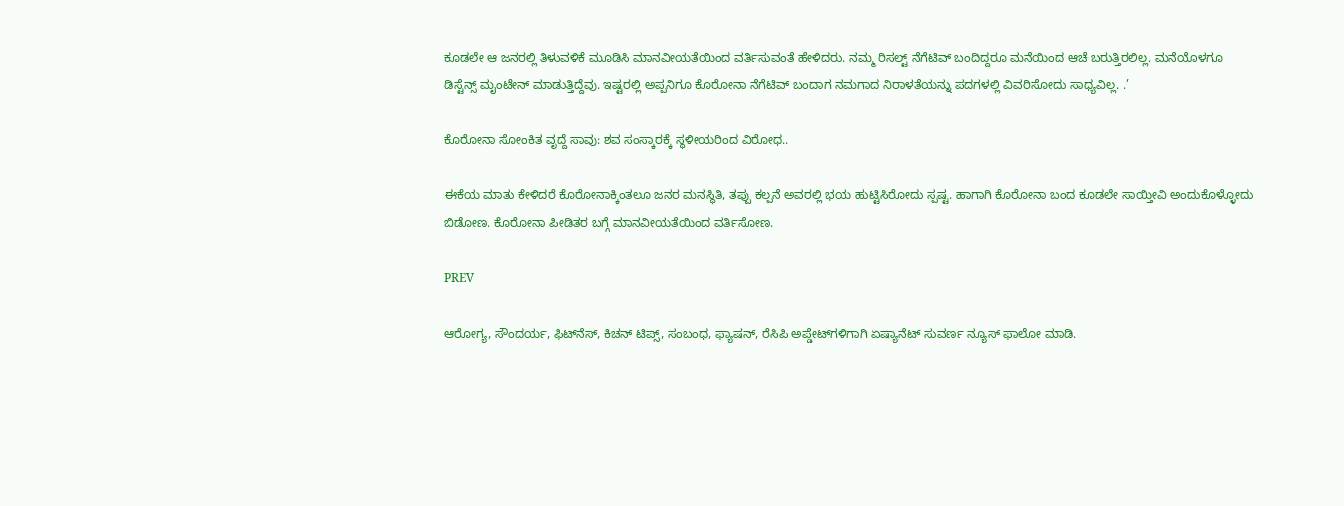ಕೂಡಲೇ ಆ ಜನರಲ್ಲಿ ತಿಳುವಳಿಕೆ ಮೂಡಿಸಿ ಮಾನವೀಯತೆಯಿಂದ ವರ್ತಿಸುವಂತೆ ಹೇಳಿದರು. ನಮ್ಮ ರಿಸಲ್ಟ್ ನೆಗೆಟಿವ್ ಬಂದಿದ್ದರೂ ಮನೆಯಿಂದ ಆಚೆ ಬರುತ್ತಿರಲಿಲ್ಲ. ಮನೆಯೊಳಗೂ ಡಿಸ್ಟೆನ್ಸ್ ಮೖಂಟೇನ್ ಮಾಡುತ್ತಿದ್ದೆವು. ಇಷ್ಟರಲ್ಲಿ ಅಪ್ಪನಿಗೂ ಕೊರೋನಾ ನೆಗೆಟಿವ್ ಬಂದಾಗ ನಮಗಾದ ನಿರಾಳತೆಯನ್ನು ಪದಗಳಲ್ಲಿ ವಿವರಿಸೋದು ಸಾಧ್ಯವಿಲ್ಲ. .’

ಕೊರೋನಾ ಸೋಂಕಿತ ವೃದ್ದೆ ಸಾವು: ಶವ ಸಂಸ್ಕಾರಕ್ಕೆ ಸ್ಥಳೀಯರಿಂದ ವಿರೋಧ..

ಈಕೆಯ ಮಾತು ಕೇಳಿದರೆ ಕೊರೋನಾಕ್ಕಿಂತಲೂ ಜನರ ಮನಸ್ಥಿತಿ, ತಪ್ಪು ಕಲ್ಪನೆ ಅವರಲ್ಲಿ ಭಯ ಹುಟ್ಟಿಸಿರೋದು ಸ್ಪಷ್ಟ. ಹಾಗಾಗಿ ಕೊರೋನಾ ಬಂದ ಕೂಡಲೇ ಸಾಯ್ತೀವಿ ಅಂದುಕೊಳ್ಳೋದು ಬಿಡೋಣ. ಕೊರೋನಾ ಪೀಡಿತರ ಬಗ್ಗೆ ಮಾನವೀಯತೆಯಿಂದ ವರ್ತಿಸೋಣ.

PREV

ಆರೋಗ್ಯ, ಸೌಂದರ್ಯ, ಫಿಟ್‌ನೆಸ್, ಕಿಚನ್ ಟಿಪ್ಸ್‌, ಸಂಬಂಧ, ಫ್ಯಾಷನ್, ರೆಸಿಪಿ ಅಪ್ಡೇಟ್‌ಗಳಿಗಾಗಿ ಏಷ್ಯಾನೆಟ್ ಸುವರ್ಣ ನ್ಯೂಸ್‌ ಫಾಲೋ ಮಾಡಿ.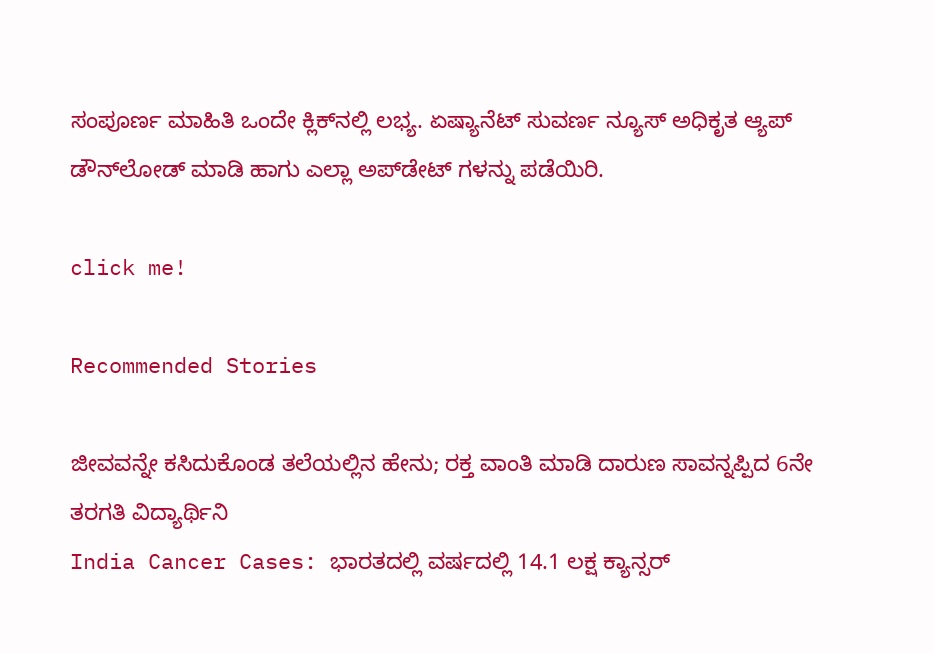ಸಂಪೂರ್ಣ ಮಾಹಿತಿ ಒಂದೇ ಕ್ಲಿಕ್‌ನಲ್ಲಿ ಲಭ್ಯ. ಏಷ್ಯಾನೆಟ್ ಸುವರ್ಣ ನ್ಯೂಸ್ ಅಧಿಕೃತ ಆ್ಯಪ್ ಡೌನ್‌ಲೋಡ್ ಮಾಡಿ ಹಾಗು ಎಲ್ಲಾ ಅಪ್‌ಡೇಟ್ ಗಳನ್ನು ಪಡೆಯಿರಿ.

click me!

Recommended Stories

ಜೀವವನ್ನೇ ಕಸಿದುಕೊಂಡ ತಲೆಯಲ್ಲಿನ ಹೇನು; ರಕ್ತ ವಾಂತಿ ಮಾಡಿ ದಾರುಣ ಸಾವನ್ನಪ್ಪಿದ 6ನೇ ತರಗತಿ ವಿದ್ಯಾರ್ಥಿನಿ
India Cancer Cases: ಭಾರತದಲ್ಲಿ ವರ್ಷದಲ್ಲಿ 14.1 ಲಕ್ಷ ಕ್ಯಾನ್ಸರ್‌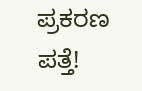ಪ್ರಕರಣ ಪತ್ತೆ!